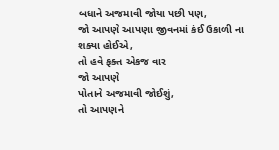બધાને અજમાવી જોયા પછી પણ,
જો આપણે આપણા જીવનમાં કંઈ ઉકાળી ના શક્યા હોઈએ,
તો હવે ફક્ત એકજ વાર
જો આપણે
પોતાને અજમાવી જોઈશું,
તો આપણને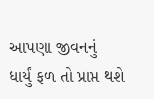આપણા જીવનનું
ધાર્યું ફળ તો પ્રાપ્ત થશે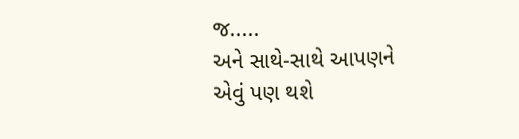જ.....
અને સાથે-સાથે આપણને
એવું પણ થશે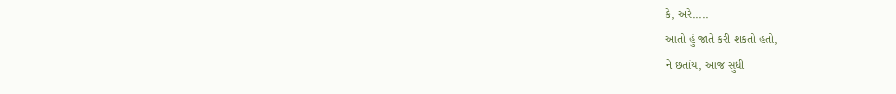કે, અરે.....
આતો હું જાતે કરી શકતો હતો,
ને છતાંય, આજ સુધી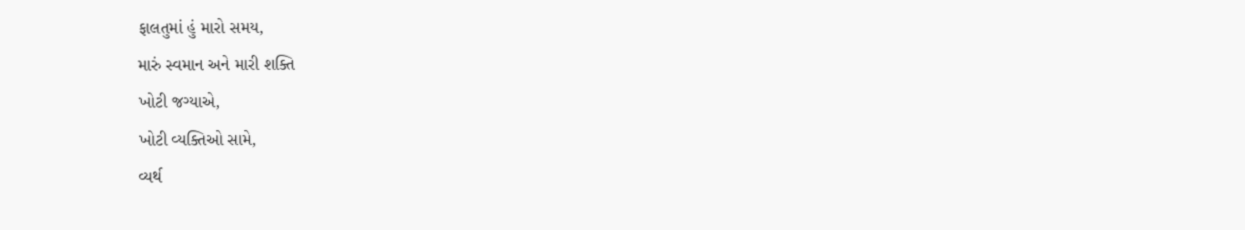ફાલતુમાં હું મારો સમય,
મારું સ્વમાન અને મારી શક્તિ
ખોટી જગ્યાએ,
ખોટી વ્યક્તિઓ સામે,
વ્યર્થ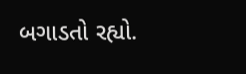બગાડતો રહ્યો.